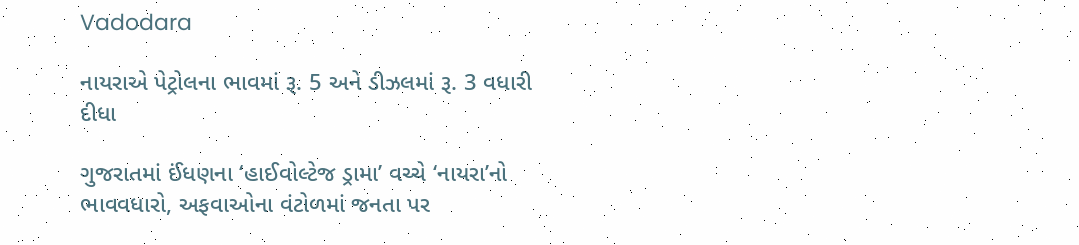Vadodara

નાયરાએ પેટ્રોલના ભાવમાં રૂ. 5 અને ડીઝલમાં રૂ. 3 વધારી દીધા

ગુજરાતમાં ઈંધણના ‘હાઈવોલ્ટેજ ડ્રામા’ વચ્ચે ‘નાયરા’નો ભાવવધારો, અફવાઓના વંટોળમાં જનતા પર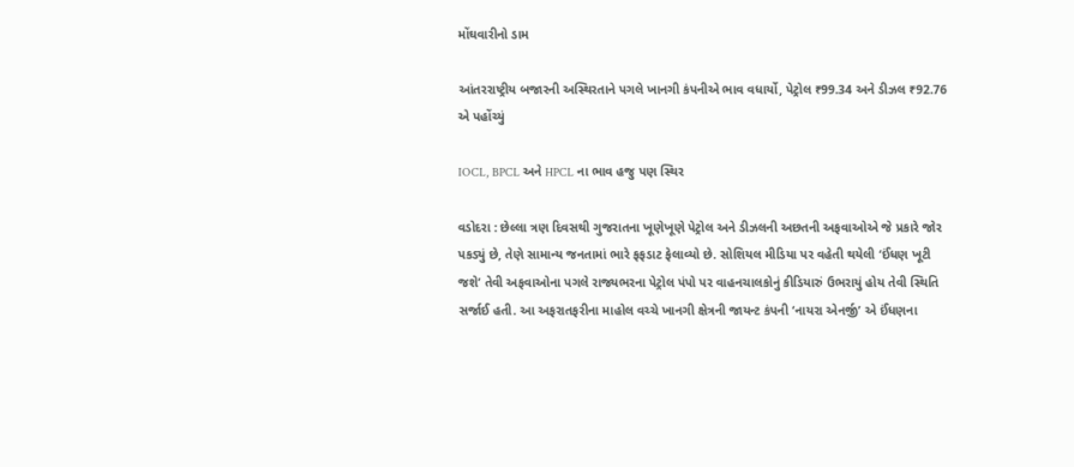મોંઘવારીનો ડામ

આંતરરાષ્ટ્રીય બજારની અસ્થિરતાને પગલે ખાનગી કંપનીએ ભાવ વધાર્યો, પેટ્રોલ ₹99.34 અને ડીઝલ ₹92.76 એ પહોંચ્યું

IOCL, BPCL અને HPCL ના ભાવ હજુ પણ સ્થિર

વડોદરા : છેલ્લા ત્રણ દિવસથી ગુજરાતના ખૂણેખૂણે પેટ્રોલ અને ડીઝલની અછતની અફવાઓએ જે પ્રકારે જોર પકડ્યું છે, તેણે સામાન્ય જનતામાં ભારે ફફડાટ ફેલાવ્યો છે. સોશિયલ મીડિયા પર વહેતી થયેલી ‘ઈંધણ ખૂટી જશે’ તેવી અફવાઓના પગલે રાજ્યભરના પેટ્રોલ પંપો પર વાહનચાલકોનું કીડિયારું ઉભરાયું હોય તેવી સ્થિતિ સર્જાઈ હતી. આ અફરાતફરીના માહોલ વચ્ચે ખાનગી ક્ષેત્રની જાયન્ટ કંપની ‘નાયરા એનર્જી’ એ ઈંધણના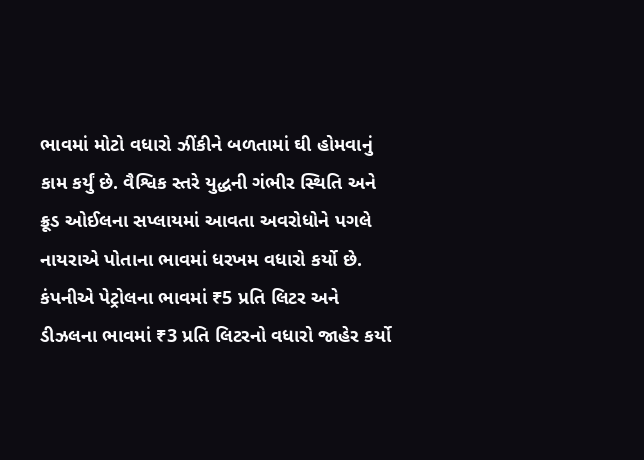ભાવમાં મોટો વધારો ઝીંકીને બળતામાં ઘી હોમવાનું કામ કર્યું છે. વૈશ્વિક સ્તરે યુદ્ધની ગંભીર સ્થિતિ અને ક્રૂડ ઓઈલના સપ્લાયમાં આવતા અવરોધોને પગલે નાયરાએ પોતાના ભાવમાં ધરખમ વધારો કર્યો છે. કંપનીએ પેટ્રોલના ભાવમાં ₹5 પ્રતિ લિટર અને ડીઝલના ભાવમાં ₹3 પ્રતિ લિટરનો વધારો જાહેર કર્યો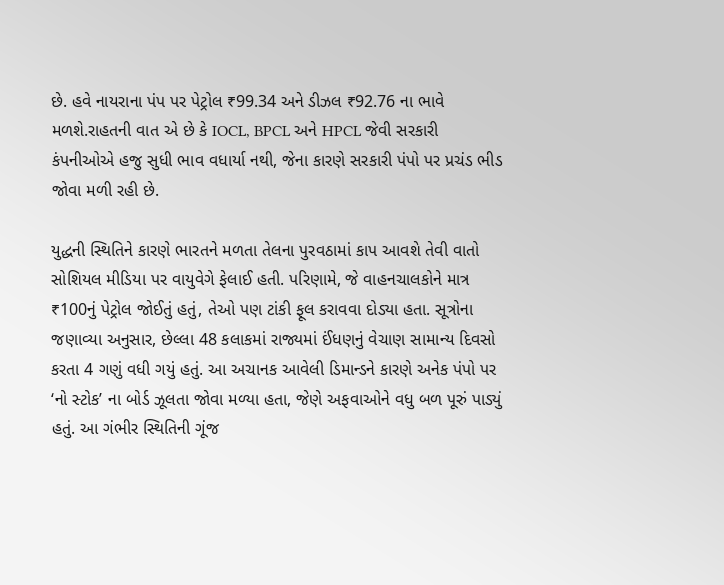છે. હવે નાયરાના પંપ પર પેટ્રોલ ₹99.34 અને ડીઝલ ₹92.76 ના ભાવે મળશે.રાહતની વાત એ છે કે IOCL, BPCL અને HPCL જેવી સરકારી કંપનીઓએ હજુ સુધી ભાવ વધાર્યા નથી, જેના કારણે સરકારી પંપો પર પ્રચંડ ભીડ જોવા મળી રહી છે.

યુદ્ધની સ્થિતિને કારણે ભારતને મળતા તેલના પુરવઠામાં કાપ આવશે તેવી વાતો સોશિયલ મીડિયા પર વાયુવેગે ફેલાઈ હતી. પરિણામે, જે વાહનચાલકોને માત્ર ₹100નું પેટ્રોલ જોઈતું હતું, તેઓ પણ ટાંકી ફૂલ કરાવવા દોડ્યા હતા. સૂત્રોના જણાવ્યા અનુસાર, છેલ્લા 48 કલાકમાં રાજ્યમાં ઈંધણનું વેચાણ સામાન્ય દિવસો કરતા 4 ગણું વધી ગયું હતું. આ અચાનક આવેલી ડિમાન્ડને કારણે અનેક પંપો પર ‘નો સ્ટોક’ ના બોર્ડ ઝૂલતા જોવા મળ્યા હતા, જેણે અફવાઓને વધુ બળ પૂરું પાડ્યું હતું. આ ગંભીર સ્થિતિની ગૂંજ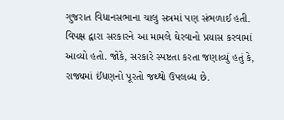ગુજરાત વિધાનસભાના ચાલુ સત્રમાં પણ સંભળાઈ હતી. વિપક્ષ દ્વારા સરકારને આ મામલે ઘેરવાનો પ્રયાસ કરવામાં આવ્યો હતો. જોકે, સરકારે સ્પષ્ટતા કરતા જણાવ્યું હતું કે, રાજ્યમાં ઈંધણનો પૂરતો જથ્થો ઉપલબ્ધ છે.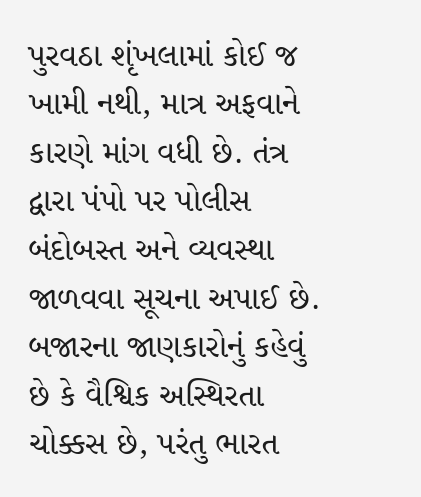પુરવઠા શૃંખલામાં કોઈ જ ખામી નથી, માત્ર અફવાને કારણે માંગ વધી છે. તંત્ર દ્વારા પંપો પર પોલીસ બંદોબસ્ત અને વ્યવસ્થા જાળવવા સૂચના અપાઈ છે. બજારના જાણકારોનું કહેવું છે કે વૈશ્વિક અસ્થિરતા ચોક્કસ છે, પરંતુ ભારત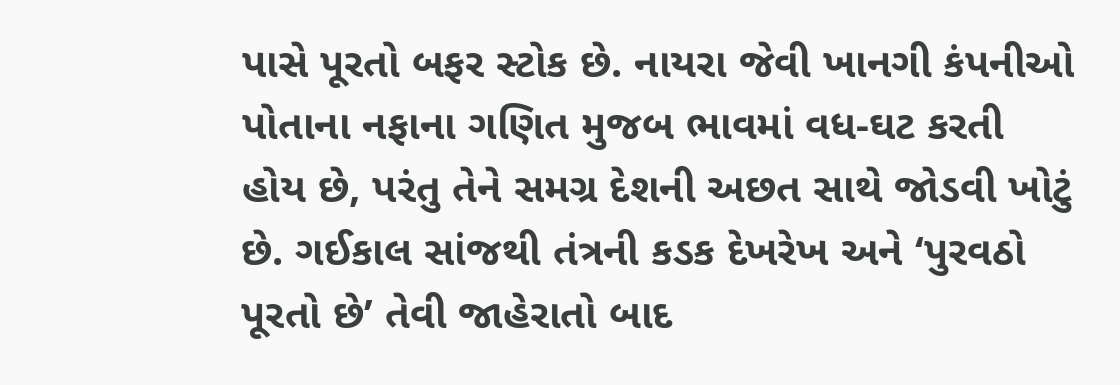પાસે પૂરતો બફર સ્ટોક છે. નાયરા જેવી ખાનગી કંપનીઓ પોતાના નફાના ગણિત મુજબ ભાવમાં વધ-ઘટ કરતી હોય છે, પરંતુ તેને સમગ્ર દેશની અછત સાથે જોડવી ખોટું છે. ગઈકાલ સાંજથી તંત્રની કડક દેખરેખ અને ‘પુરવઠો પૂરતો છે’ તેવી જાહેરાતો બાદ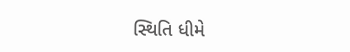સ્થિતિ ધીમે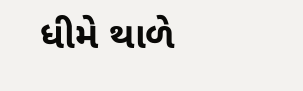ધીમે થાળે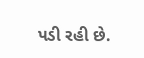પડી રહી છે.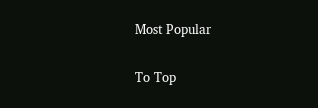Most Popular

To Top